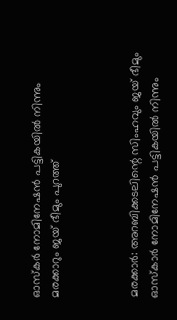ഓസ്‌കര്‍ നോമിനേഷന്‍ പട്ടികയില്‍ നിന്നും മരക്കാറും ജയ് ഭീമും പുറത്ത്



മരക്കാര്‍: അറബിക്കടലിന്റെ സിംഹവും ജയ് ഭീമും ഓസ്‌കാര്‍ നോമിനേഷന്‍ പട്ടികയില്‍ നിന്നും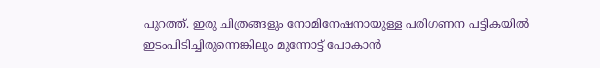പുറത്ത്. ഇരു ചിത്രങ്ങളും നോമിനേഷനായുള്ള പരിഗണന പട്ടികയില്‍ ഇടംപിടിച്ചിരുന്നെങ്കിലും മുന്നോട്ട് പോകാന്‍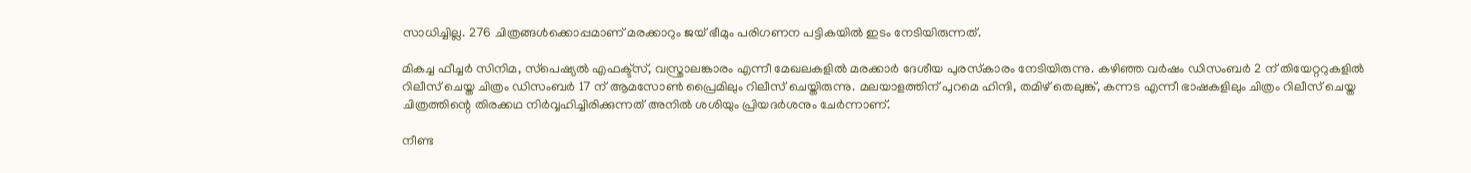സാധിച്ചില്ല. 276 ചിത്രങ്ങള്‍ക്കൊപ്പമാണ് മരക്കാറും ജയ് ഭീമും പരിഗണന പട്ടികയില്‍ ഇടം നേടിയിരുന്നത്.

മികച്ച ഫീച്ചര്‍ സിനിമ, സ്‌പെഷ്യല്‍ എഫക്ട്‌സ്, വസ്ത്രാലങ്കാരം എന്നീ മേഖലകളില്‍ മരക്കാര്‍ ദേശീയ പുരസ്‌കാരം നേടിയിരുന്നു. കഴിഞ്ഞ വര്‍ഷം ഡിസംബര്‍ 2 ന് തിയേറ്ററുകളില്‍ റിലീസ് ചെയ്ത ചിത്രം ഡിസംബര്‍ 17 ന് ആമസോണ്‍ പ്രൈമിലും റിലീസ് ചെയ്തിരുന്നു. മലയാളത്തിന് പുറമെ ഹിന്ദി, തമിഴ് തെലുങ്ക്, കന്നട എന്നീ ഭാഷകളിലും ചിത്രം റിലീസ് ചെയ്ത ചിത്രത്തിന്റെ തിരക്കഥ നിര്‍വ്വഹിച്ചിരിക്കുന്നത് അനില്‍ ശശിയും പ്രിയദര്‍ശനും ചേര്‍ന്നാണ്.

നീണ്ട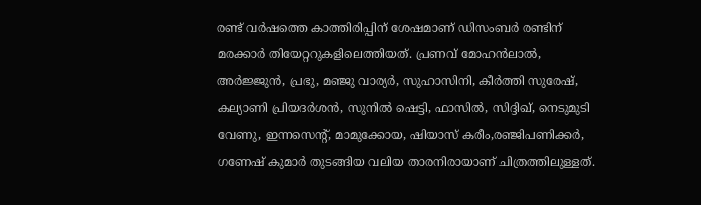രണ്ട് വര്‍ഷത്തെ കാത്തിരിപ്പിന് ശേഷമാണ് ഡിസംബര്‍ രണ്ടിന് മരക്കാര്‍ തിയേറ്ററുകളിലെത്തിയത്. പ്രണവ് മോഹന്‍ലാല്‍, അര്‍ജ്ജുന്‍, പ്രഭു, മഞ്ജു വാര്യര്‍, സുഹാസിനി, കീര്‍ത്തി സുരേഷ്, കല്യാണി പ്രിയദര്‍ശന്‍, സുനില്‍ ഷെട്ടി, ഫാസില്‍, സിദ്ദിഖ്, നെടുമുടി വേണു, ഇന്നസെന്റ്, മാമുക്കോയ, ഷിയാസ് കരീം,രഞ്ജിപണിക്കര്‍, ഗണേഷ് കുമാര്‍ തുടങ്ങിയ വലിയ താരനിരായാണ് ചിത്രത്തിലുള്ളത്.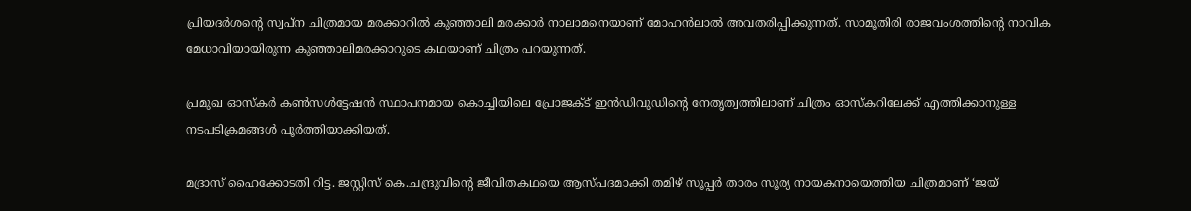പ്രിയദര്‍ശന്റെ സ്വപ്ന ചിത്രമായ മരക്കാറില്‍ കുഞ്ഞാലി മരക്കാര്‍ നാലാമനെയാണ് മോഹന്‍ലാല്‍ അവതരിപ്പിക്കുന്നത്. സാമൂതിരി രാജവംശത്തിന്റെ നാവിക മേധാവിയായിരുന്ന കുഞ്ഞാലിമരക്കാറുടെ കഥയാണ് ചിത്രം പറയുന്നത്.

പ്രമുഖ ഓസ്‌കര്‍ കണ്‍സള്‍ട്ടേഷന്‍ സ്ഥാപനമായ കൊച്ചിയിലെ പ്രോജക്ട് ഇന്‍ഡിവുഡിന്റെ നേതൃത്വത്തിലാണ് ചിത്രം ഓസ്‌കറിലേക്ക് എത്തിക്കാനുള്ള നടപടിക്രമങ്ങള്‍ പൂര്‍ത്തിയാക്കിയത്.

മദ്രാസ് ഹൈക്കോടതി റിട്ട. ജസ്റ്റിസ് കെ.ചന്ദ്രുവിന്റെ ജീവിതകഥയെ ആസ്പദമാക്കി തമിഴ് സൂപ്പര്‍ താരം സൂര്യ നായകനായെത്തിയ ചിത്രമാണ് ‘ജയ്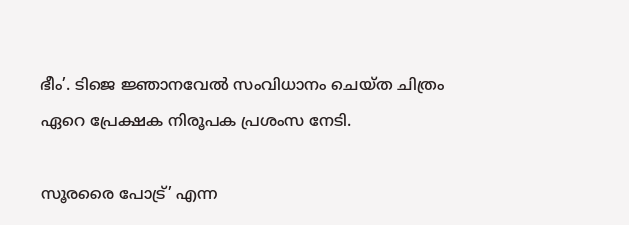ഭീം’. ടിജെ ജ്ഞാനവേല്‍ സംവിധാനം ചെയ്ത ചിത്രം ഏറെ പ്രേക്ഷക നിരൂപക പ്രശംസ നേടി.

സൂരരൈ പോട്ര്’ എന്ന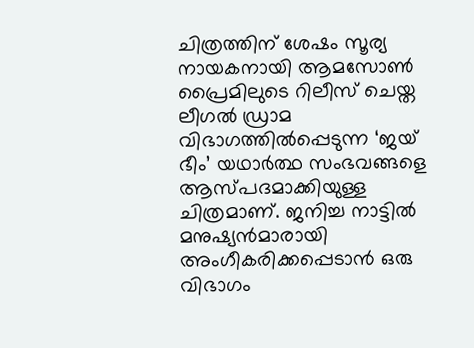ചിത്രത്തിന് ശേഷം സൂര്യ നായകനായി ആമസോണ്‍ പ്രൈമിലുടെ റിലീസ് ചെയ്ത ലീഗല്‍ ഡ്രാമ വിഭാഗത്തില്‍പ്പെടുന്ന ‘ജയ് ഭീം’ യഥാര്‍ത്ഥ സംഭവങ്ങളെ ആസ്പദമാക്കിയുള്ള ചിത്രമാണ്. ജനിച്ച നാട്ടില്‍ മനുഷ്യന്‍മാരായി അംഗീകരിക്കപ്പെടാന്‍ ഒരു വിഭാഗം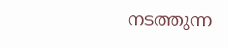നടത്തുന്ന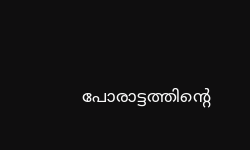പോരാട്ടത്തിന്റെ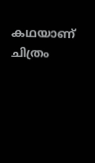കഥയാണ് ചിത്രം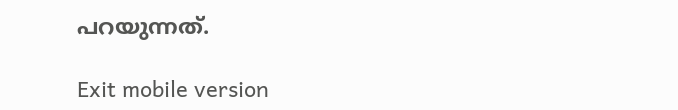പറയുന്നത്.

Exit mobile version